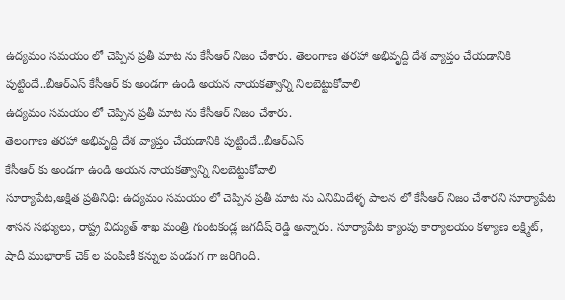ఉద్యమం సమయం లో చెప్పిన ప్రతీ మాట ను కేసీఆర్ నిజం చేశారు. తెలంగాణ తరహా అభివృద్ది దేశ వ్యాప్తం చేయడానికి పుట్టిందే..బీఆర్ఎస్ కేసీఆర్ కు అండగా ఉండి అయన నాయకత్వాన్ని నిలబెట్టుకోవాలి
ఉద్యమం సమయం లో చెప్పిన ప్రతీ మాట ను కేసీఆర్ నిజం చేశారు.
తెలంగాణ తరహా అభివృద్ది దేశ వ్యాప్తం చేయడానికి పుట్టిందే..బీఆర్ఎస్
కేసీఆర్ కు అండగా ఉండి అయన నాయకత్వాన్ని నిలబెట్టుకోవాలి
సూర్యాపేట,అక్షిత ప్రతినిధి: ఉద్యమం సమయం లో చెప్పిన ప్రతీ మాట ను ఎనిమిదేళ్ళ పాలన లో కేసీఆర్ నిజం చేశారని సూర్యాపేట శాసన సభ్యులు, రాష్ట్ర విద్యుత్ శాఖ మంత్రి గుంటకండ్ల జగదీష్ రెడ్డి అన్నారు. సూర్యాపేట క్యాంపు కార్యాలయం కళ్యాణ లక్ష్మిట్, షాదీ ముభారాక్ చెక్ ల పంపిణీ కన్నుల పండుగ గా జరిగింది.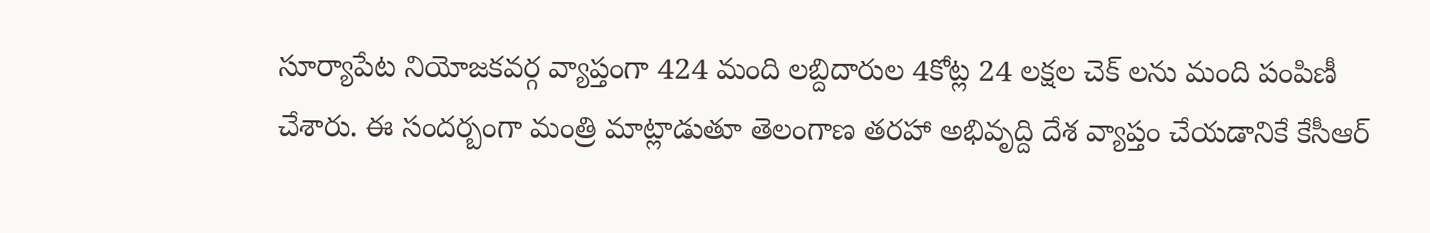సూర్యాపేట నియోజకవర్గ వ్యాప్తంగా 424 మంది లబ్దిదారుల 4కోట్ల 24 లక్షల చెక్ లను మంది పంపిణీ చేశారు. ఈ సందర్బంగా మంత్రి మాట్లాడుతూ తెలంగాణ తరహా అభివృద్ది దేశ వ్యాప్తం చేయడానికే కేసీఆర్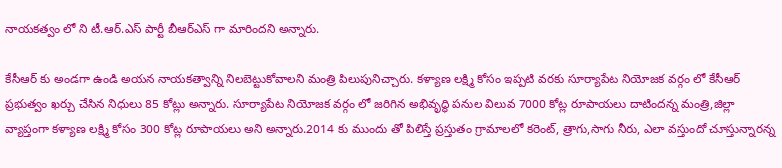నాయకత్వం లో ని టీ.ఆర్.ఎస్ పార్టీ బీఆర్ఎస్ గా మారిందని అన్నారు.

కేసీఆర్ కు అండగా ఉండి అయన నాయకత్వాన్ని నిలబెట్టుకోవాలని మంత్రి పిలుపునిచ్చారు. కళ్యాణ లక్ష్మి కోసం ఇప్పటి వరకు సూర్యాపేట నియోజక వర్గం లో కేసీఆర్ ప్రభుత్వం ఖర్చు చేసిన నిధులు 85 కోట్లు అన్నారు. సూర్యాపేట నియోజక వర్గం లో జరిగిన అభివృద్ధి పనుల విలువ 7000 కోట్ల రూపాయలు దాటిందన్న మంత్రి,జిల్లా వ్యాప్తంగా కళ్యాణ లక్ష్మి కోసం 300 కోట్ల రూపాయలు అని అన్నారు.2014 కు ముందు తో పిలిస్తే ప్రస్తుతం గ్రామాలలో కరెంట్, త్రాగు,సాగు నీరు, ఎలా వస్తుందో చూస్తున్నారన్న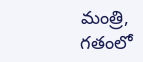మంత్రి, గతంలో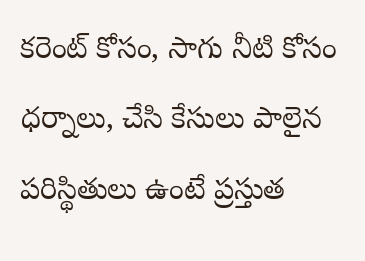కరెంట్ కోసం, సాగు నీటి కోసం ధర్నాలు, చేసి కేసులు పాలైన పరిస్థితులు ఉంటే ప్రస్తుత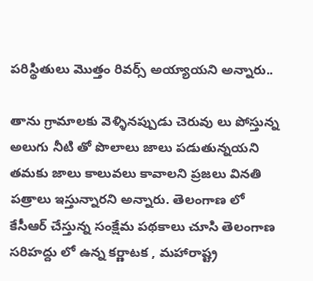పరిస్థితులు మొత్తం రివర్స్ అయ్యాయని అన్నారు..

తాను గ్రామాలకు వెళ్ళినప్పుడు చెరువు లు పోస్తున్న అలుగు నీటి తో పొలాలు జాలు పడుతున్నయని తమకు జాలు కాలువలు కావాలని ప్రజలు వినతి పత్రాలు ఇస్తున్నారని అన్నారు. తెలంగాణ లో కేసీఆర్ చేస్తున్న సంక్షేమ పథకాలు చూసి తెలంగాణ సరిహద్దు లో ఉన్న కర్ణాటక , మహారాష్ట్ర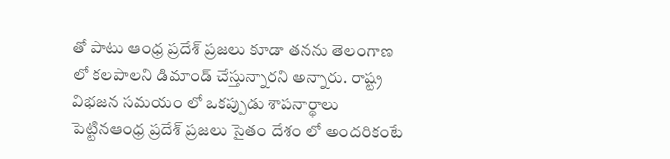తో పాటు ఆంధ్ర ప్రదేశ్ ప్రజలు కూడా తనను తెలంగాణ లో కలపాలని డిమాండ్ చేస్తున్నారని అన్నారు. రాష్ట్ర విభజన సమయం లో ఒకప్పుడు శాపనార్థాలు పెట్టినఆంధ్ర ప్రదేశ్ ప్రజలు సైతం దేశం లో అందరికంటే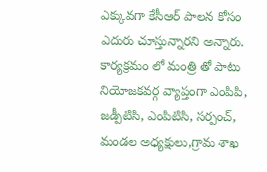ఎక్కువగా కేసీఆర్ పాలన కోసం ఎదురు చూస్తున్నారని అన్నారు. కార్యక్రమం లో మంత్రి తో పాటు నియోజకవర్గ వ్యాప్తంగా ఎంపిపి, జడ్పీటిసి, ఎంపిటిసి, సర్పంచ్, మండల అధ్యక్షులు,గ్రామ శాఖ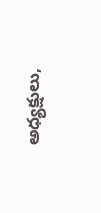అధ్యక్షులు,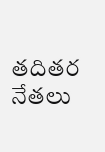తదితర నేతలు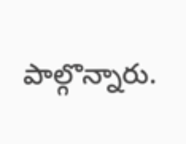పాల్గొన్నారు.